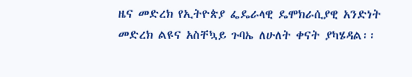ዜና መድረክ የኢትዮጵያ ፌዴራላዊ ዴሞክራሲያዊ አንድነት መድረክ ልዩና አስቸኳይ ጉባኤ ለሁለት ቀናት ያካሄዳል፡፡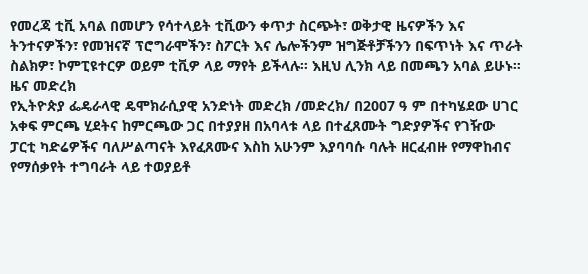የመረጃ ቲቪ አባል በመሆን የሳተላይት ቲቪውን ቀጥታ ስርጭት፣ ወቅታዊ ዜናዎችን እና ትንተናዎችን፣ የመዝናኛ ፕሮግራሞችን፣ ስፖርት እና ሌሎችንም ዝግጅቶቻችንን በፍጥነት እና ጥራት ስልክዎ፣ ኮምፒዩተርዎ ወይም ቲቪዎ ላይ ማየት ይችላሉ። እዚህ ሊንክ ላይ በመጫን አባል ይሁኑ።
ዜና መድረክ
የኢትዮጵያ ፌዴራላዊ ዴሞክራሲያዊ አንድነት መድረክ /መድረክ/ በ2007 ዓ ም በተካሄደው ሀገር አቀፍ ምርጫ ሂደትና ከምርጫው ጋር በተያያዘ በአባላቱ ላይ በተፈጸሙት ግድያዎችና የገዥው ፓርቲ ካድሬዎችና ባለሥልጣናት እየፈጸሙና እስከ አሁንም እያባባሱ ባሉት ዘርፈብዙ የማዋከብና የማሰቃየት ተግባራት ላይ ተወያይቶ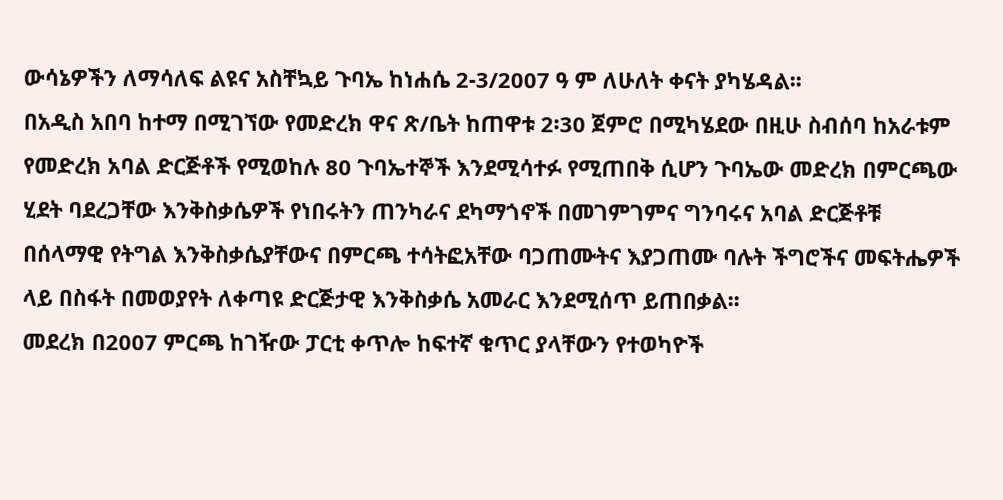ውሳኔዎችን ለማሳለፍ ልዩና አስቸኳይ ጉባኤ ከነሐሴ 2-3/2007 ዓ ም ለሁለት ቀናት ያካሄዳል፡፡
በአዲስ አበባ ከተማ በሚገኘው የመድረክ ዋና ጽ/ቤት ከጠዋቱ 2፡30 ጀምሮ በሚካሄደው በዚሁ ስብሰባ ከአራቱም የመድረክ አባል ድርጅቶች የሚወከሉ 80 ጉባኤተኞች እንደሚሳተፉ የሚጠበቅ ሲሆን ጉባኤው መድረክ በምርጫው ሂደት ባደረጋቸው እንቅስቃሴዎች የነበሩትን ጠንካራና ደካማጎኖች በመገምገምና ግንባሩና አባል ድርጅቶቹ በሰላማዊ የትግል እንቅስቃሴያቸውና በምርጫ ተሳትፎአቸው ባጋጠሙትና እያጋጠሙ ባሉት ችግሮችና መፍትሔዎች ላይ በስፋት በመወያየት ለቀጣዩ ድርጅታዊ እንቅስቃሴ አመራር እንደሚሰጥ ይጠበቃል፡፡
መደረክ በ2007 ምርጫ ከገዥው ፓርቲ ቀጥሎ ከፍተኛ ቁጥር ያላቸውን የተወካዮች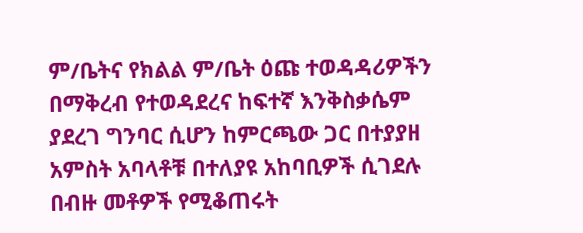ም/ቤትና የክልል ም/ቤት ዕጩ ተወዳዳሪዎችን በማቅረብ የተወዳደረና ከፍተኛ እንቅስቃሴም ያደረገ ግንባር ሲሆን ከምርጫው ጋር በተያያዘ አምስት አባላቶቹ በተለያዩ አከባቢዎች ሲገደሉ በብዙ መቶዎች የሚቆጠሩት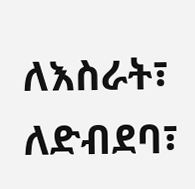ለእስራት፣ ለድብደባ፣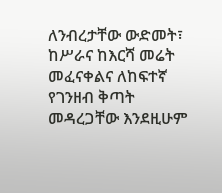ለንብረታቸው ውድመት፣ ከሥራና ከእርሻ መሬት መፈናቀልና ለከፍተኛ የገንዘብ ቅጣት መዳረጋቸው እንደዚሁም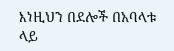እነዚህን በደሎች በአባላቱ ላይ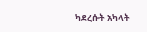ካደረሱት አካላት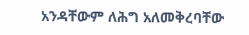አንዳቸውም ለሕግ አለመቅረባቸው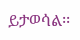ይታወሳል፡፡